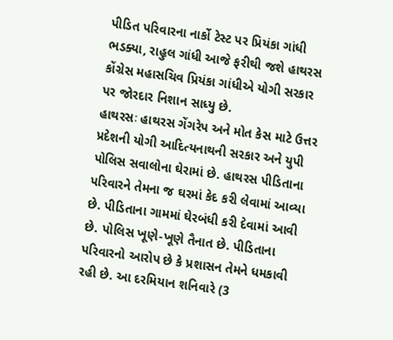પીડિત પરિવારના નાર્કો ટેસ્ટ પર પ્રિયંકા ગાંધી ભડક્યા, રાહુલ ગાંધી આજે ફરીથી જશે હાથરસ
કોંગ્રેસ મહાસચિવ પ્રિયંકા ગાંધીએ યોગી સરકાર પર જોરદાર નિશાન સાધ્યુ છે.
હાથરસઃ હાથરસ ગેંગરેપ અને મોત કેસ માટે ઉત્તર પ્રદેશની યોગી આદિત્યનાથની સરકાર અને યુપી પોલિસ સવાલોના ઘેરામાં છે. હાથરસ પીડિતાના પરિવારને તેમના જ ઘરમાં કેદ કરી લેવામાં આવ્યા છે. પીડિતાના ગામમાં ઘેરબંધી કરી દેવામાં આવી છે. પોલિસ ખૂણે-ખૂણે તૈનાત છે. પીડિતાના પરિવારનો આરોપ છે કે પ્રશાસન તેમને ધમકાવી રહી છે. આ દરમિયાન શનિવારે (3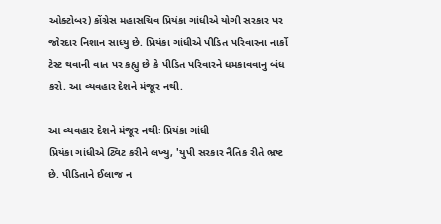ઓક્ટોબર) કોંગ્રેસ મહાસચિવ પ્રિયંકા ગાંધીએ યોગી સરકાર પર જોરદાર નિશાન સાધ્યુ છે. પ્રિયંકા ગાંધીએ પીડિત પરિવારના નાર્કો ટેસ્ટ થવાની વાત પર કહ્યુ છે કે પીડિત પરિવારને ધમકાવવાનુ બંધ કરો. આ વ્યવહાર દેશને મંજૂર નથી.

આ વ્યવહાર દેશને મંજૂર નથીઃ પ્રિયંકા ગાંધી
પ્રિયંકા ગાંધીએ ટ્વિટ કરીને લખ્યુ, 'યુપી સરકાર નૈતિક રીતે ભ્રષ્ટ છે. પીડિતાને ઈલાજ ન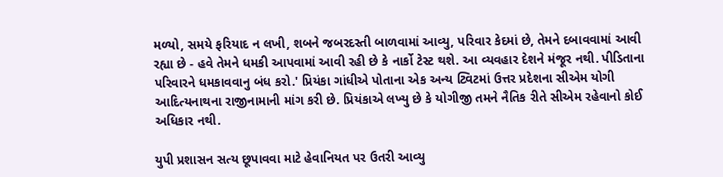મળ્યો, સમયે ફરિયાદ ન લખી, શબને જબરદસ્તી બાળવામાં આવ્યુ, પરિવાર કેદમાં છે, તેમને દબાવવામાં આવી રહ્યા છે - હવે તેમને ધમકી આપવામાં આવી રહી છે કે નાર્કો ટેસ્ટ થશે. આ વ્યવહાર દેશને મંજૂર નથી. પીડિતાના પરિવારને ધમકાવવાનુ બંધ કરો.' પ્રિયંકા ગાંધીએ પોતાના એક અન્ય ટ્વિટમાં ઉત્તર પ્રદેશના સીએમ યોગી આદિત્યનાથના રાજીનામાની માંગ કરી છે. પ્રિયંકાએ લખ્યુ છે કે યોગીજી તમને નૈતિક રીતે સીએમ રહેવાનો કોઈ અધિકાર નથી.

યુપી પ્રશાસન સત્ય છૂપાવવા માટે હેવાનિયત પર ઉતરી આવ્યુ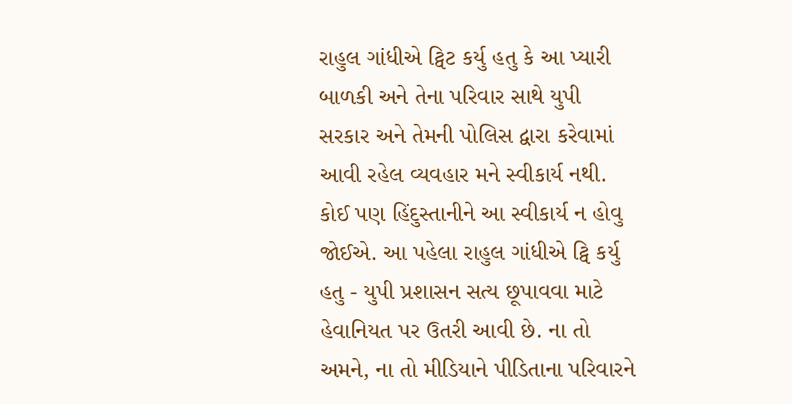રાહુલ ગાંધીએ ટ્વિટ કર્યુ હતુ કે આ પ્યારી બાળકી અને તેના પરિવાર સાથે યુપી સરકાર અને તેમની પોલિસ દ્વારા કરેવામાં આવી રહેલ વ્યવહાર મને સ્વીકાર્ય નથી. કોઈ પણ હિંદુસ્તાનીને આ સ્વીકાર્ય ન હોવુ જોઈએ. આ પહેલા રાહુલ ગાંધીએ ટ્વિ કર્યુ હતુ - યુપી પ્રશાસન સત્ય છૂપાવવા માટે હેવાનિયત પર ઉતરી આવી છે. ના તો અમને, ના તો મીડિયાને પીડિતાના પરિવારને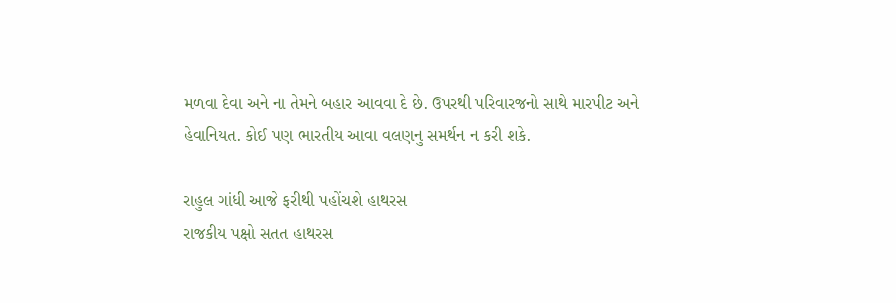મળવા દેવા અને ના તેમને બહાર આવવા દે છે. ઉપરથી પરિવારજનો સાથે મારપીટ અને હેવાનિયત. કોઈ પણ ભારતીય આવા વલણનુ સમર્થન ન કરી શકે.

રાહુલ ગાંધી આજે ફરીથી પહોંચશે હાથરસ
રાજકીય પક્ષો સતત હાથરસ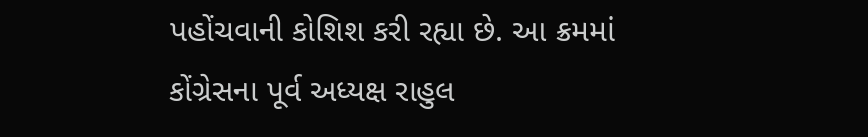પહોંચવાની કોશિશ કરી રહ્યા છે. આ ક્રમમાં કોંગ્રેસના પૂર્વ અધ્યક્ષ રાહુલ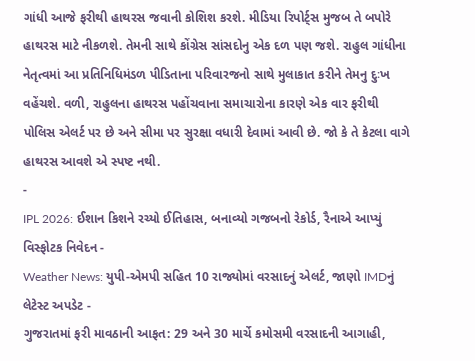ગાંધી આજે ફરીથી હાથરસ જવાની કોશિશ કરશે. મીડિયા રિપોર્ટ્સ મુજબ તે બપોરે હાથરસ માટે નીકળશે. તેમની સાથે કોંગ્રેસ સાંસદોનુ એક દળ પણ જશે. રાહુલ ગાંધીના નેતૃત્વમાં આ પ્રતિનિધિમંડળ પીડિતાના પરિવારજનો સાથે મુલાકાત કરીને તેમનુ દુઃખ વહેંચશે. વળી, રાહુલના હાથરસ પહોંચવાના સમાચારોના કારણે એક વાર ફરીથી પોલિસ એલર્ટ પર છે અને સીમા પર સુરક્ષા વધારી દેવામાં આવી છે. જો કે તે કેટલા વાગે હાથરસ આવશે એ સ્પષ્ટ નથી.
-
IPL 2026: ઈશાન કિશને રચ્યો ઈતિહાસ, બનાવ્યો ગજબનો રેકોર્ડ, રૈનાએ આપ્યું વિસ્ફોટક નિવેદન -
Weather News: યુપી-એમપી સહિત 10 રાજ્યોમાં વરસાદનું એલર્ટ, જાણો IMDનું લેટેસ્ટ અપડેટ -
ગુજરાતમાં ફરી માવઠાની આફત: 29 અને 30 માર્ચે કમોસમી વરસાદની આગાહી,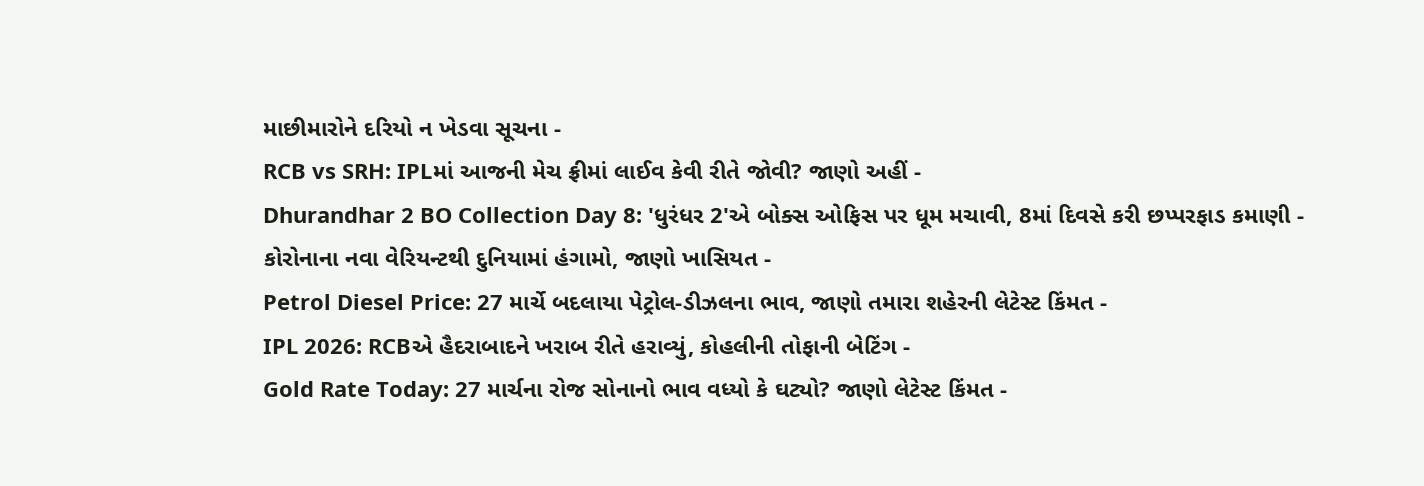માછીમારોને દરિયો ન ખેડવા સૂચના -
RCB vs SRH: IPLમાં આજની મેચ ફ્રીમાં લાઈવ કેવી રીતે જોવી? જાણો અહીં -
Dhurandhar 2 BO Collection Day 8: 'ધુરંધર 2'એ બોક્સ ઓફિસ પર ધૂમ મચાવી, 8માં દિવસે કરી છપ્પરફાડ કમાણી -
કોરોનાના નવા વેરિયન્ટથી દુનિયામાં હંગામો, જાણો ખાસિયત -
Petrol Diesel Price: 27 માર્ચે બદલાયા પેટ્રોલ-ડીઝલના ભાવ, જાણો તમારા શહેરની લેટેસ્ટ કિંમત -
IPL 2026: RCBએ હૈદરાબાદને ખરાબ રીતે હરાવ્યું, કોહલીની તોફાની બેટિંગ -
Gold Rate Today: 27 માર્ચના રોજ સોનાનો ભાવ વધ્યો કે ઘટ્યો? જાણો લેટેસ્ટ કિંમત -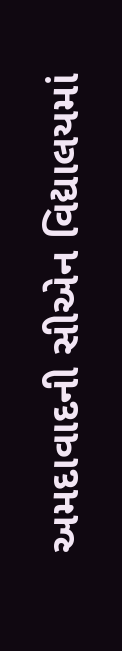અમદાવાદની સીએન વિદ્યાલયમાં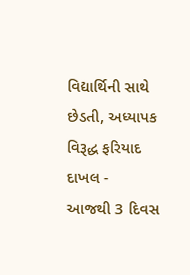વિદ્યાર્થિની સાથે છેડતી, અધ્યાપક વિરૂદ્ધ ફરિયાદ દાખલ -
આજથી 3 દિવસ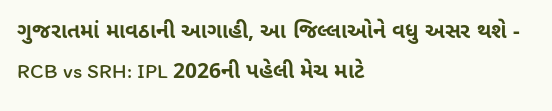ગુજરાતમાં માવઠાની આગાહી, આ જિલ્લાઓને વધુ અસર થશે -
RCB vs SRH: IPL 2026ની પહેલી મેચ માટે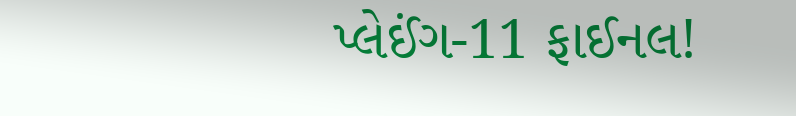પ્લેઈંગ-11 ફાઈનલ!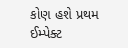કોણ હશે પ્રથમ ઈમ્પેક્ટ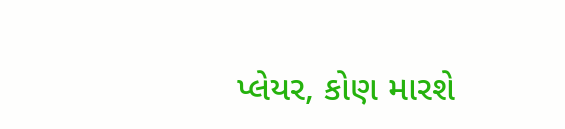પ્લેયર, કોણ મારશે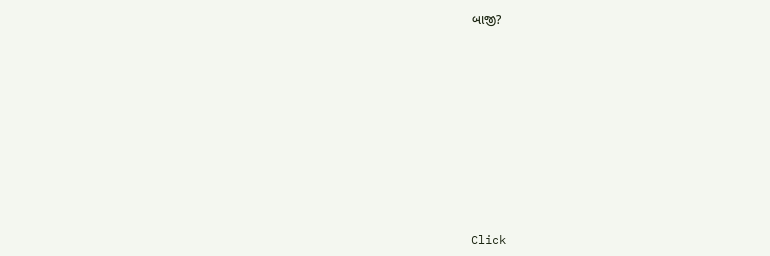બાજી?










Click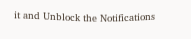it and Unblock the Notifications